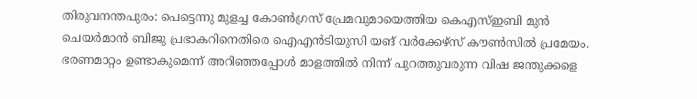തിരുവനന്തപുരം: പെട്ടെന്നു മുളച്ച കോൺഗ്രസ് പ്രേമവുമായെത്തിയ കെഎസ്ഇബി മുൻ ചെയർമാൻ ബിജു പ്രഭാകറിനെതിരെ ഐഎൻടിയുസി യങ് വർക്കേഴ്സ് കൗൺസിൽ പ്രമേയം. ഭരണമാറ്റം ഉണ്ടാകുമെന്ന് അറിഞ്ഞപ്പോൾ മാളത്തിൽ നിന്ന് പുറത്തുവരുന്ന വിഷ ജന്തുക്കളെ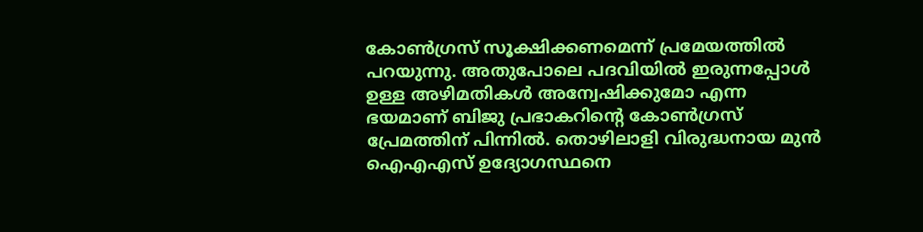കോൺഗ്രസ് സൂക്ഷിക്കണമെന്ന് പ്രമേയത്തിൽ പറയുന്നു. അതുപോലെ പദവിയിൽ ഇരുന്നപ്പോൾ ഉള്ള അഴിമതികൾ അന്വേഷിക്കുമോ എന്ന ഭയമാണ് ബിജു പ്രഭാകറിൻ്റെ കോൺഗ്രസ് പ്രേമത്തിന് പിന്നിൽ. തൊഴിലാളി വിരുദ്ധനായ മുൻ ഐഎഎസ് ഉദ്യോഗസ്ഥനെ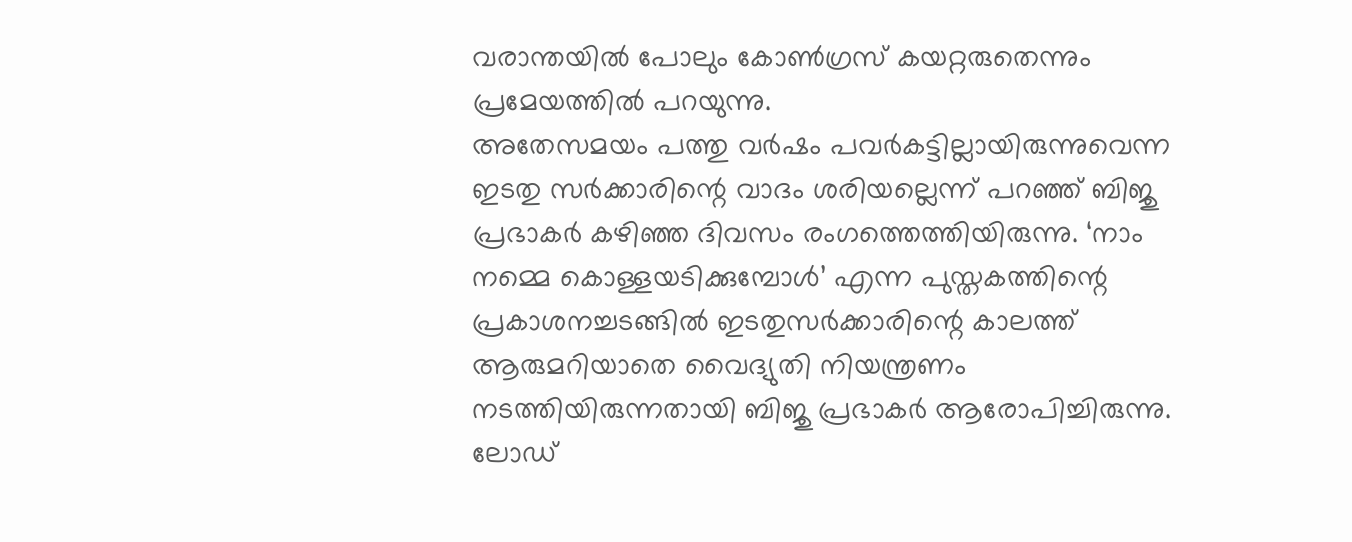വരാന്തയിൽ പോലും കോൺഗ്രസ് കയറ്റരുതെന്നും പ്രമേയത്തിൽ പറയുന്നു.
അതേസമയം പത്തു വർഷം പവർകട്ടില്ലായിരുന്നുവെന്ന ഇടതു സർക്കാരിന്റെ വാദം ശരിയല്ലെന്ന് പറഞ്ഞ് ബിജു പ്രഭാകർ കഴിഞ്ഞ ദിവസം രംഗത്തെത്തിയിരുന്നു. ‘നാം നമ്മെ കൊള്ളയടിക്കുമ്പോൾ’ എന്ന പുസ്തകത്തിന്റെ പ്രകാശനച്ചടങ്ങിൽ ഇടതുസർക്കാരിന്റെ കാലത്ത് ആരുമറിയാതെ വൈദ്യുതി നിയന്ത്രണം നടത്തിയിരുന്നതായി ബിജു പ്രഭാകർ ആരോപിച്ചിരുന്നു. ലോഡ്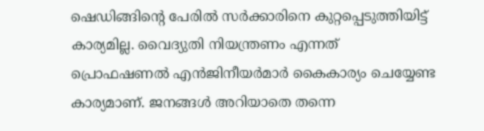ഷെഡിങ്ങിന്റെ പേരിൽ സർക്കാരിനെ കുറ്റപ്പെടുത്തിയിട്ട് കാര്യമില്ല. വൈദ്യുതി നിയന്ത്രണം എന്നത് പ്രൊഫഷണൽ എൻജിനീയർമാർ കൈകാര്യം ചെയ്യേണ്ട കാര്യമാണ്. ജനങ്ങൾ അറിയാതെ തന്നെ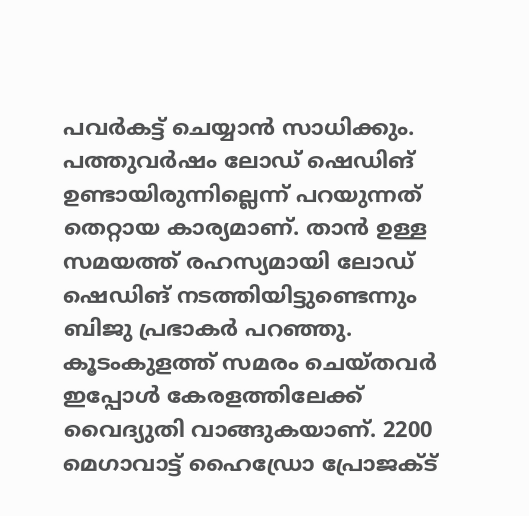പവർകട്ട് ചെയ്യാൻ സാധിക്കും. പത്തുവർഷം ലോഡ് ഷെഡിങ് ഉണ്ടായിരുന്നില്ലെന്ന് പറയുന്നത് തെറ്റായ കാര്യമാണ്. താൻ ഉള്ള സമയത്ത് രഹസ്യമായി ലോഡ് ഷെഡിങ് നടത്തിയിട്ടുണ്ടെന്നും ബിജു പ്രഭാകർ പറഞ്ഞു.
കൂടംകുളത്ത് സമരം ചെയ്തവർ ഇപ്പോൾ കേരളത്തിലേക്ക് വൈദ്യുതി വാങ്ങുകയാണ്. 2200 മെഗാവാട്ട് ഹൈഡ്രോ പ്രോജക്ട്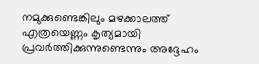നമുക്കുണ്ടെങ്കിലും മഴക്കാലത്ത് എത്രയെണ്ണം കൃത്യമായി പ്രവർത്തിക്കുന്നുണ്ടെന്നും അദ്ദേഹം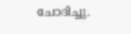ചോദിച്ചു.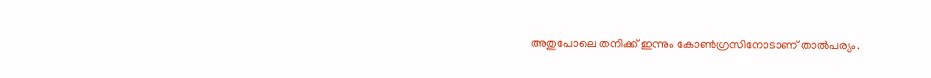അതുപോലെ തനിക്ക് ഇന്നും കോൺഗ്രസിനോടാണ് താൽപര്യം.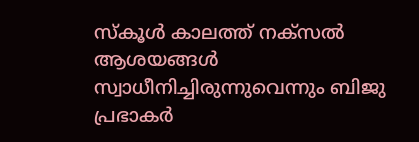സ്കൂൾ കാലത്ത് നക്സൽ ആശയങ്ങൾ സ്വാധീനിച്ചിരുന്നുവെന്നും ബിജു പ്രഭാകർ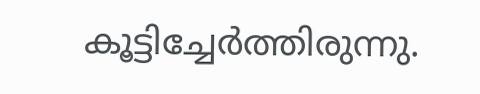കൂട്ടിച്ചേർത്തിരുന്നു.